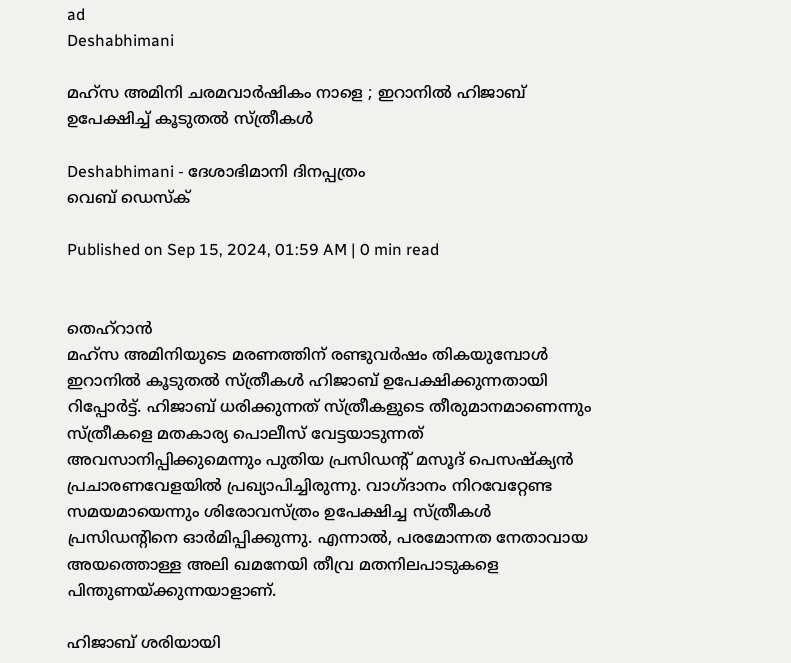ad
Deshabhimani

മഹ്‌സ അമിനി ചരമവാർഷികം നാളെ ; ഇറാനിൽ ഹിജാബ്‌ ഉപേക്ഷിച്ച്‌ കൂടുതൽ സ്ത്രീകൾ

Deshabhimani - ദേശാഭിമാനി ദിനപ്പത്രം
വെബ് ഡെസ്ക്

Published on Sep 15, 2024, 01:59 AM | 0 min read


തെഹ്‌റാൻ
മഹ്‌സ അമിനിയുടെ മരണത്തിന്‌ രണ്ടുവർഷം തികയുമ്പോൾ ഇറാനിൽ കൂടുതൽ സ്ത്രീകൾ ഹിജാബ്‌ ഉപേക്ഷിക്കുന്നതായി റിപ്പോർട്ട്‌. ഹിജാബ്‌ ധരിക്കുന്നത്‌ സ്ത്രീകളുടെ തീരുമാനമാണെന്നും സ്ത്രീകളെ മതകാര്യ പൊലീസ്‌ വേട്ടയാടുന്നത്‌ അവസാനിപ്പിക്കുമെന്നും പുതിയ പ്രസിഡന്റ്‌ മസൂദ്‌ പെസഷ്ക്യൻ പ്രചാരണവേളയിൽ പ്രഖ്യാപിച്ചിരുന്നു. വാഗ്‌ദാനം നിറവേറ്റേണ്ട സമയമായെന്നും ശിരോവസ്ത്രം ഉപേക്ഷിച്ച സ്ത്രീകൾ പ്രസിഡന്റിനെ ഓർമിപ്പിക്കുന്നു. എന്നാൽ, പരമോന്നത നേതാവായ അയത്തൊള്ള അലി ഖമനേയി തീവ്ര മതനിലപാടുകളെ പിന്തുണയ്ക്കുന്നയാളാണ്‌.

ഹിജാബ്‌ ശരിയായി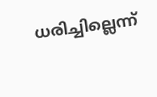ധരിച്ചില്ലെന്ന്‌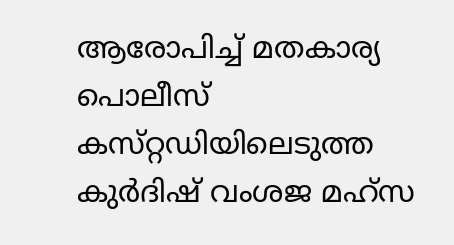ആരോപിച്ച്‌ മതകാര്യ പൊലീസ്‌ കസ്‌റ്റഡിയിലെടുത്ത കുർദിഷ്‌ വംശജ മഹ്‌സ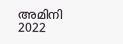അമിനി 2022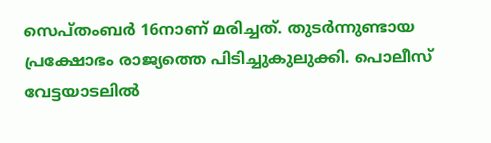സെപ്തംബർ 16നാണ്‌ മരിച്ചത്‌. തുടർന്നുണ്ടായ പ്രക്ഷോഭം രാജ്യത്തെ പിടിച്ചുകുലുക്കി. പൊലീസ്‌ വേട്ടയാടലിൽ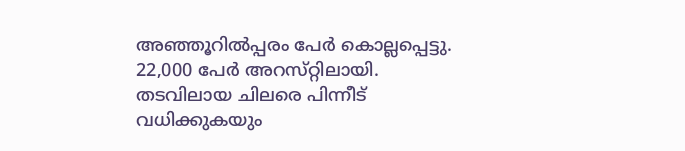അഞ്ഞൂറിൽപ്പരം പേർ കൊല്ലപ്പെട്ടു. 22,000 പേർ അറസ്‌റ്റിലായി. തടവിലായ ചിലരെ പിന്നീട്‌ വധിക്കുകയും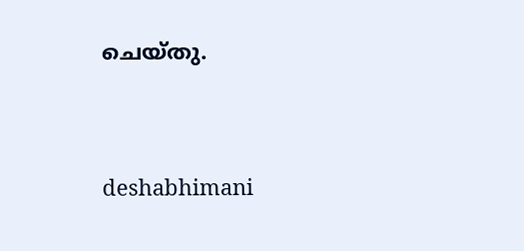ചെയ്തു.




deshabhimani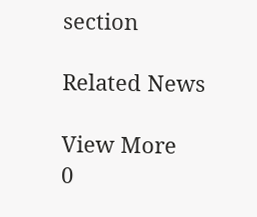section

Related News

View More
0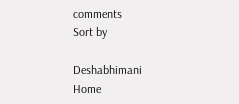comments
Sort by

Deshabhimani
Home